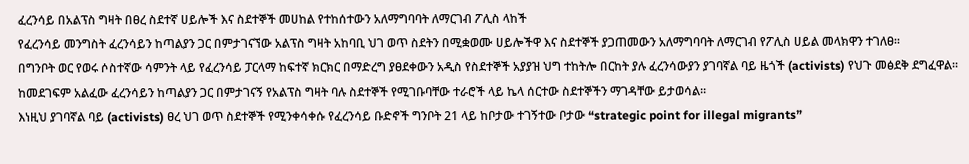ፈረንሳይ በአልፕስ ግዛት በፀረ ስደተኛ ሀይሎች እና ስደተኞች መሀከል የተከሰተውን አለማግባባት ለማርገብ ፖሊስ ላከች
የፈረንሳይ መንግስት ፈረንሳይን ከጣልያን ጋር በምታገናኘው አልፕስ ግዛት አከባቢ ህገ ወጥ ስደትን በሚቋወሙ ሀይሎችዋ እና ስደተኞች ያጋጠመውን አለማግባባት ለማርገብ የፖሊስ ሀይል መላክዋን ተገለፀ።
በግንቦት ወር የወሩ ሶስተኛው ሳምንት ላይ የፈረንሳይ ፓርላማ ከፍተኛ ክርክር በማድረግ ያፀደቀውን አዲስ የስደተኞች አያያዝ ህግ ተከትሎ በርከት ያሉ ፈረንሳውያን ያገባኛል ባይ ዜጎች (activists) የህጉ መፅደቅ ደግፈዋል። ከመደገፍም አልፈው ፈረንሳይን ከጣልያን ጋር በምታገናኝ የአልፕስ ግዛት ባሉ ስደተኞች የሚገቡባቸው ተራሮች ላይ ኬላ ሰርተው ስደተኞችን ማገዳቸው ይታወሳል።
እነዚህ ያገባኛል ባይ (activists) ፀረ ህገ ወጥ ስደተኞች የሚንቀሳቀሱ የፈረንሳይ ቡድኖች ግንቦት 21 ላይ ከቦታው ተገኝተው ቦታው “strategic point for illegal migrants”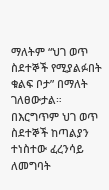ማለትም “ህገ ወጥ ስደተኞች የሚያልፉበት ቁልፍ ቦታ” በማለት ገለፀውታል።
በእርግጥም ህገ ወጥ ስደተኞች ከጣልያን ተነስተው ፈረንሳይ ለመግባት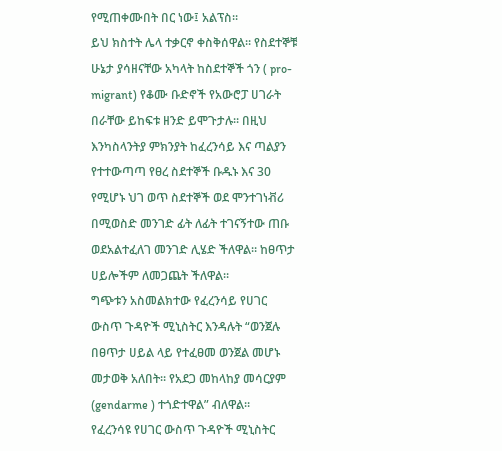የሚጠቀሙበት በር ነው፤ አልፕስ።
ይህ ክስተት ሌላ ተቃርኖ ቀስቅሰዋል። የስደተኞቹ ሁኔታ ያሳዘናቸው አካላት ከስደተኞች ጎን ( pro-migrant) የቆሙ ቡድኖች የአውሮፓ ሀገራት በራቸው ይከፍቱ ዘንድ ይሞጉታሉ። በዚህ እንካስላንትያ ምክንያት ከፈረንሳይ እና ጣልያን የተተውጣጣ የፀረ ስደተኞች ቡዱኑ እና 30 የሚሆኑ ህገ ወጥ ስደተኞች ወደ ሞንተገነቭሪ በሚወስድ መንገድ ፊት ለፊት ተገናኝተው ጠቡ ወደአልተፈለገ መንገድ ሊሄድ ችለዋል። ከፀጥታ ሀይሎችም ለመጋጨት ችለዋል።
ግጭቱን አስመልክተው የፈረንሳይ የሀገር ውስጥ ጉዳዮች ሚኒስትር እንዳሉት “ወንጀሉ በፀጥታ ሀይል ላይ የተፈፀመ ወንጀል መሆኑ መታወቅ አለበት። የአደጋ መከላከያ መሳርያም (gendarme ) ተጎድተዋል” ብለዋል።
የፈረንሳዩ የሀገር ውስጥ ጉዳዮች ሚኒስትር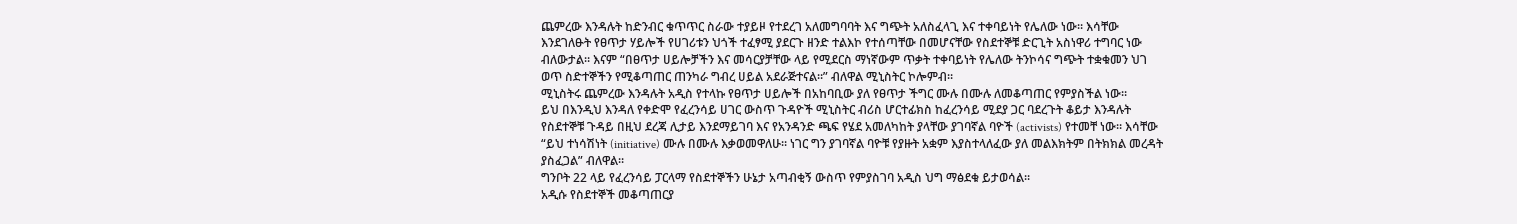ጨምረው እንዳሉት ከድንብር ቁጥጥር ስራው ተያይዞ የተደረገ አለመግባባት እና ግጭት አለስፈላጊ እና ተቀባይነት የሌለው ነው። እሳቸው እንደገለፁት የፀጥታ ሃይሎች የሀገሪቱን ህጎች ተፈፃሚ ያደርጉ ዘንድ ተልእኮ የተሰጣቸው በመሆናቸው የስደተኞቹ ድርጊት አስነዋሪ ተግባር ነው ብለውታል። እናም “በፀጥታ ሀይሎቻችን እና መሳርያቻቸው ላይ የሚደርስ ማነኛውም ጥቃት ተቀባይነት የሌለው ትንኮሳና ግጭት ተቋቁመን ህገ ወጥ ስድተኞችን የሚቆጣጠር ጠንካራ ግብረ ሀይል አደራጅተናል።” ብለዋል ሚኒስትር ኮሎምብ።
ሚኒስትሩ ጨምረው እንዳሉት አዲስ የተላኩ የፀጥታ ሀይሎች በአከባቢው ያለ የፀጥታ ችግር ሙሉ በሙሉ ለመቆጣጠር የምያስችል ነው።
ይህ በእንዲህ እንዳለ የቀድሞ የፈረንሳይ ሀገር ውስጥ ጉዳዮች ሚኒስትር ብሪስ ሆርተፊክስ ከፈረንሳይ ሚደያ ጋር ባደረጉት ቆይታ እንዳሉት የስደተኞቹ ጉዳይ በዚህ ደረጃ ሊታይ እንደማይገባ እና የአንዳንድ ጫፍ የሄደ አመለካከት ያላቸው ያገባኛል ባዮች (activists) የተመቸ ነው። እሳቸው “ይህ ተነሳሽነት (initiative) ሙሉ በሙሉ እቃወመዋለሁ። ነገር ግን ያገባኛል ባዮቹ የያዙት አቋም እያስተላለፈው ያለ መልእክትም በትክክል መረዳት ያስፈጋል” ብለዋል።
ግንቦት 22 ላይ የፈረንሳይ ፓርላማ የስደተኞችን ሁኔታ አጣብቂኝ ውስጥ የምያስገባ አዲስ ህግ ማፅደቁ ይታወሳል።
አዲሱ የስደተኞች መቆጣጠርያ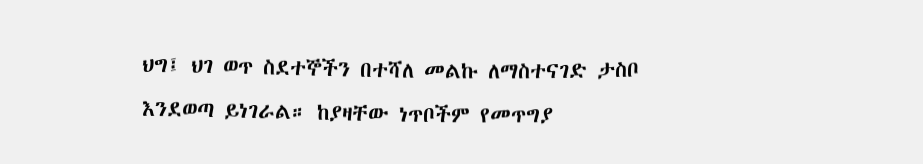ህግ፤ ህገ ወጥ ስደተኞችን በተሻለ መልኩ ለማስተናገድ ታስቦ እንደወጣ ይነገራል። ከያዛቸው ነጥቦችም የመጥግያ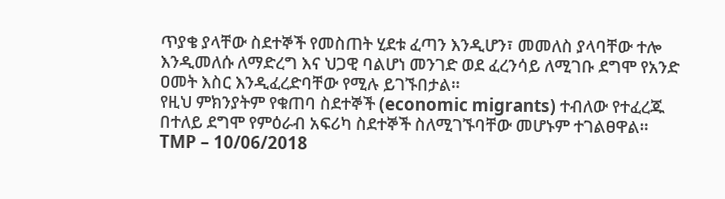ጥያቄ ያላቸው ስደተኞች የመስጠት ሂደቱ ፈጣን እንዲሆን፣ መመለስ ያላባቸው ተሎ እንዲመለሱ ለማድረግ እና ህጋዊ ባልሆነ መንገድ ወደ ፈረንሳይ ለሚገቡ ደግሞ የአንድ ዐመት እስር እንዲፈረድባቸው የሚሉ ይገኙበታል።
የዚህ ምክንያትም የቁጠባ ስደተኞች (economic migrants) ተብለው የተፈረጁ በተለይ ደግሞ የምዕራብ አፍሪካ ስደተኞች ስለሚገኙባቸው መሆኑም ተገልፀዋል።
TMP – 10/06/2018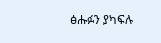ፅሑፉን ያካፍሉ